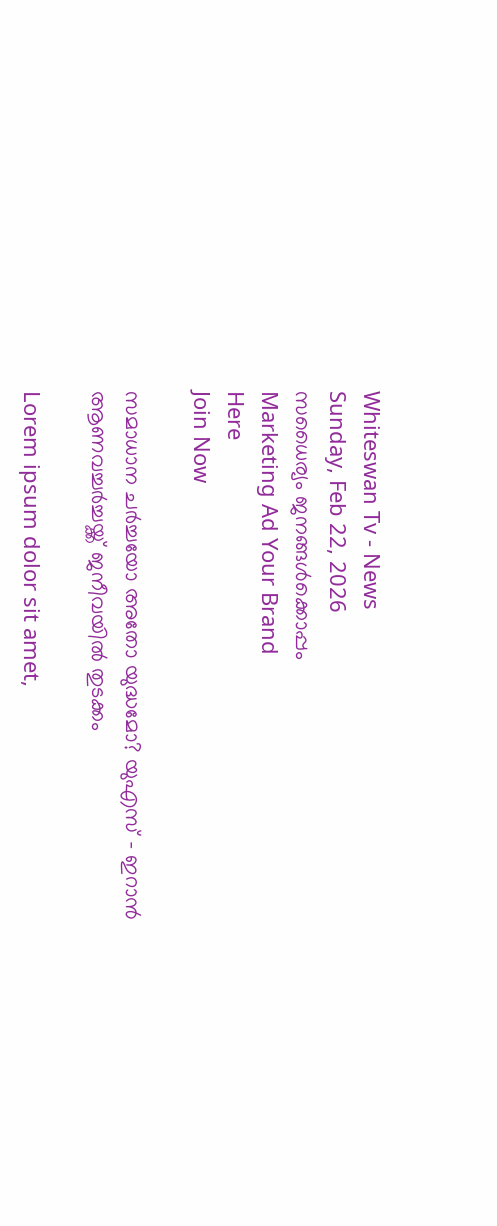Whiteswan Tv - News
Sunday, Feb 22, 2026
സധൈര്യം ജനങ്ങൾക്കൊപ്പം
Marketing Ad Your Brand
Here
Join Now

സമാധാന ചര്‍ച്ചയോ അതോ യുദ്ധമോ? യുഎസ് – ഇറാന്‍ ആണവച്ചര്‍ച്ചയ്ക്ക് ജനീവയില്‍ തുടക്കം

Lorem ipsum dolor sit amet,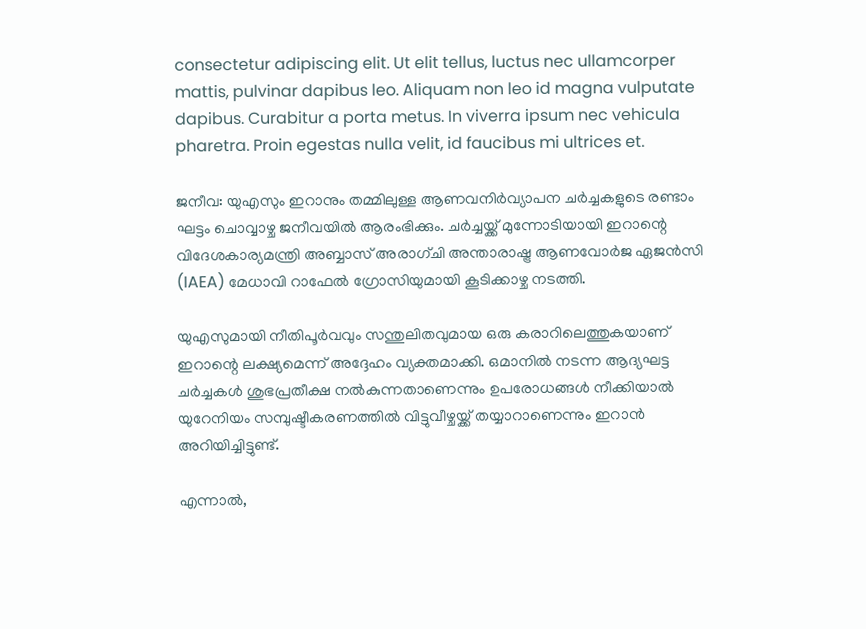consectetur adipiscing elit. Ut elit tellus, luctus nec ullamcorper mattis, pulvinar dapibus leo. Aliquam non leo id magna vulputate dapibus. Curabitur a porta metus. In viverra ipsum nec vehicula pharetra. Proin egestas nulla velit, id faucibus mi ultrices et.

ജനീവ: യുഎസും ഇറാനും തമ്മിലുള്ള ആണവനിര്‍വ്യാപന ചര്‍ച്ചകളുടെ രണ്ടാം ഘട്ടം ചൊവ്വാഴ്ച ജനീവയില്‍ ആരംഭിക്കും. ചര്‍ച്ചയ്ക്ക് മുന്നോടിയായി ഇറാന്റെ വിദേശകാര്യമന്ത്രി അബ്ബാസ് അരാഗ്ചി അന്താരാഷ്ട്ര ആണവോര്‍ജ ഏജന്‍സി (IAEA) മേധാവി റാഫേല്‍ ഗ്രോസിയുമായി കൂടിക്കാഴ്ച നടത്തി.

യുഎസുമായി നീതിപൂര്‍വവും സന്തുലിതവുമായ ഒരു കരാറിലെത്തുകയാണ് ഇറാന്റെ ലക്ഷ്യമെന്ന് അദ്ദേഹം വ്യക്തമാക്കി. ഒമാനില്‍ നടന്ന ആദ്യഘട്ട ചര്‍ച്ചകള്‍ ശുഭപ്രതീക്ഷ നല്‍കുന്നതാണെന്നും ഉപരോധങ്ങള്‍ നീക്കിയാല്‍ യുറേനിയം സമ്പുഷ്ടീകരണത്തില്‍ വിട്ടുവീഴ്ചയ്ക്ക് തയ്യാറാണെന്നും ഇറാന്‍ അറിയിച്ചിട്ടുണ്ട്.

എന്നാല്‍,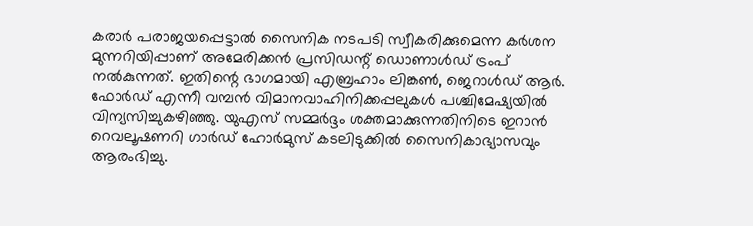കരാര്‍ പരാജയപ്പെട്ടാല്‍ സൈനിക നടപടി സ്വീകരിക്കുമെന്ന കര്‍ശന മുന്നറിയിപ്പാണ് അമേരിക്കന്‍ പ്രസിഡന്റ് ഡൊണാള്‍ഡ് ട്രംപ് നല്‍കുന്നത്. ഇതിന്റെ ഭാഗമായി എബ്രഹാം ലിങ്കണ്‍, ജെറാള്‍ഡ് ആര്‍. ഫോര്‍ഡ് എന്നീ വമ്പന്‍ വിമാനവാഹിനിക്കപ്പലുകള്‍ പശ്ചിമേഷ്യയില്‍ വിന്യസിച്ചുകഴിഞ്ഞു. യുഎസ് സമ്മര്‍ദ്ദം ശക്തമാക്കുന്നതിനിടെ ഇറാന്‍ റെവലൂഷണറി ഗാര്‍ഡ് ഹോര്‍മുസ് കടലിടുക്കില്‍ സൈനികാഭ്യാസവും ആരംഭിച്ചു.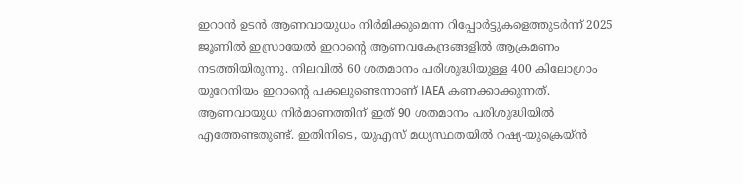ഇറാന്‍ ഉടന്‍ ആണവായുധം നിര്‍മിക്കുമെന്ന റിപ്പോര്‍ട്ടുകളെത്തുടര്‍ന്ന് 2025 ജൂണില്‍ ഇസ്രായേല്‍ ഇറാന്റെ ആണവകേന്ദ്രങ്ങളില്‍ ആക്രമണം നടത്തിയിരുന്നു. നിലവില്‍ 60 ശതമാനം പരിശുദ്ധിയുള്ള 400 കിലോഗ്രാം യുറേനിയം ഇറാന്റെ പക്കലുണ്ടെന്നാണ് IAEA കണക്കാക്കുന്നത്. ആണവായുധ നിര്‍മാണത്തിന് ഇത് 90 ശതമാനം പരിശുദ്ധിയില്‍ എത്തേണ്ടതുണ്ട്. ഇതിനിടെ, യുഎസ് മധ്യസ്ഥതയില്‍ റഷ്യ-യുക്രെയ്ന്‍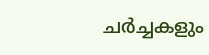ചര്‍ച്ചകളും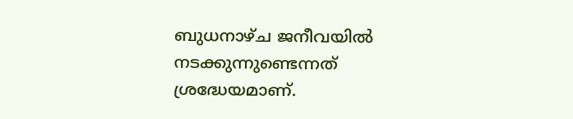ബുധനാഴ്ച ജനീവയില്‍ നടക്കുന്നുണ്ടെന്നത് ശ്രദ്ധേയമാണ്.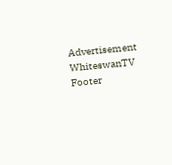Advertisement
WhiteswanTV Footer